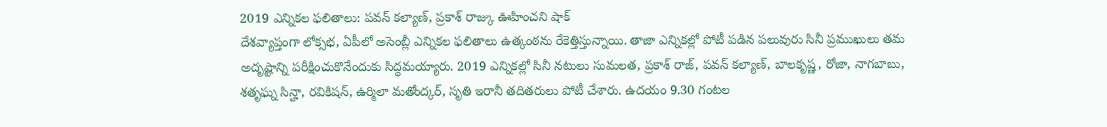2019 ఎన్నికల ఫలితాలు: పవన్ కల్యాణ్, ప్రకాశ్ రాజ్కు ఊహించని షాక్
దేశవ్యాప్తంగా లోక్సభ, ఏపీలో అసెంబ్లీ ఎన్నికల ఫలితాలు ఉత్కంఠను రేకెత్తిస్తున్నాయి. తాజా ఎన్నికల్లో పోటీ పడిన పలువురు సినీ ప్రముఖులు తమ అదృష్టాన్ని పరీక్షించుకొనేందుకు సిద్ధమయ్యారు. 2019 ఎన్నికల్లో సినీ నటులు సుమలత, ప్రకాశ్ రాజ్, పవన్ కల్యాణ్, బాలకృష్ణ, రోజా, నాగబాబు, శతృఘ్న సిన్హా, రవికిషన్, ఉర్మిలా మతోంద్కర్, సృతి ఇరానీ తదితరులు పోటీ చేశారు. ఉదయం 9.30 గంటల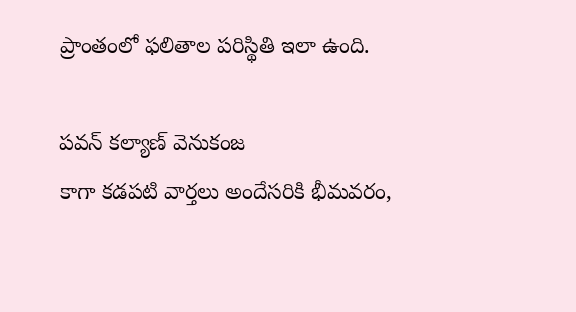ప్రాంతంలో ఫలితాల పరిస్థితి ఇలా ఉంది.

పవన్ కల్యాణ్ వెనుకంజ
కాగా కడపటి వార్తలు అందేసరికి భీమవరం,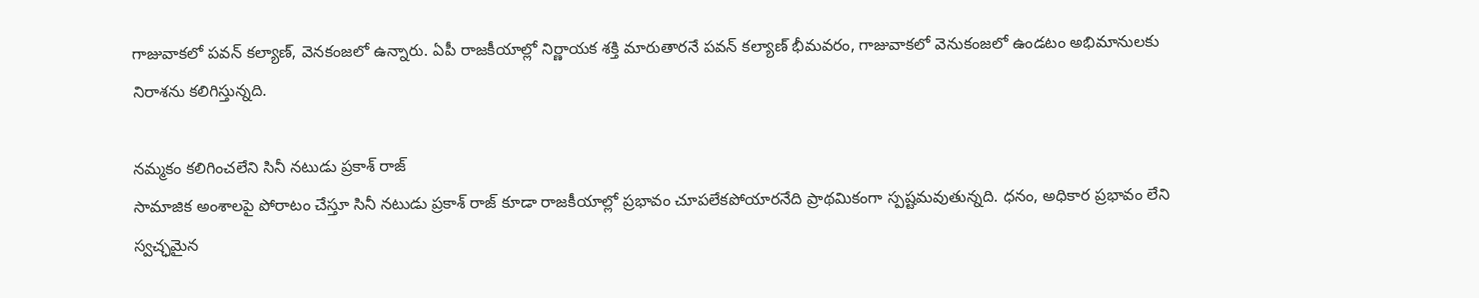గాజువాకలో పవన్ కల్యాణ్, వెనకంజలో ఉన్నారు. ఏపీ రాజకీయాల్లో నిర్ణాయక శక్తి మారుతారనే పవన్ కల్యాణ్ భీమవరం, గాజువాకలో వెనుకంజలో ఉండటం అభిమానులకు నిరాశను కలిగిస్తున్నది.

నమ్మకం కలిగించలేని సినీ నటుడు ప్రకాశ్ రాజ్
సామాజిక అంశాలపై పోరాటం చేస్తూ సినీ నటుడు ప్రకాశ్ రాజ్ కూడా రాజకీయాల్లో ప్రభావం చూపలేకపోయారనేది ప్రాథమికంగా స్పష్టమవుతున్నది. ధనం, అధికార ప్రభావం లేని స్వచ్ఛమైన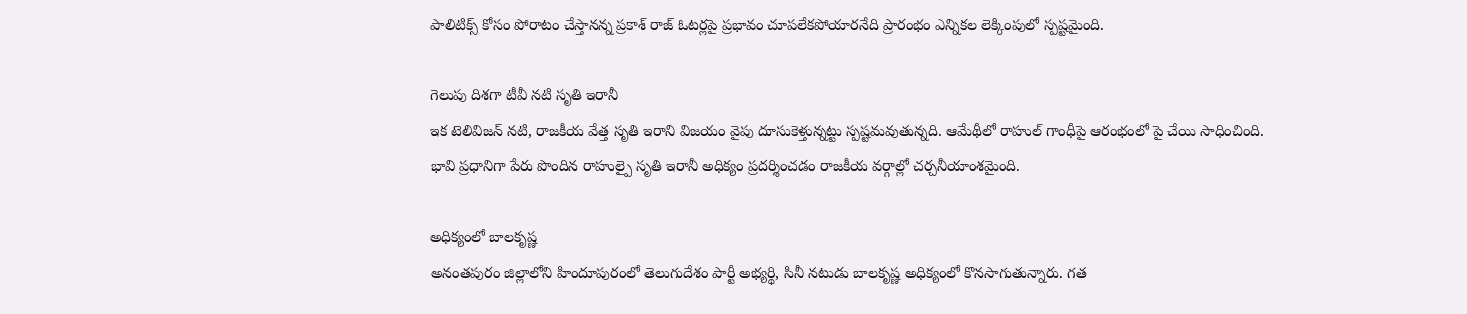పాలిటిక్స్ కోసం పోరాటం చేస్తానన్న ప్రకాశ్ రాజ్ ఓటర్లపై ప్రభావం చూపలేకపోయారనేది ప్రారంభం ఎన్నికల లెక్కింపులో స్పష్టమైంది.

గెలుపు దిశగా టీవీ నటి సృతి ఇరానీ
ఇక టెలివిజన్ నటి, రాజకీయ వేత్త సృతి ఇరాని విజయం వైపు దూసుకెళ్తున్నట్టు స్పష్టమవుతున్నది. ఆమేథీలో రాహుల్ గాంధీపై ఆరంభంలో పై చేయి సాధించింది. భావి ప్రధానిగా పేరు పొందిన రాహుల్పై సృతి ఇరానీ అధిక్యం ప్రదర్శించడం రాజకీయ వర్గాల్లో చర్చనీయాంశమైంది.

అధిక్యంలో బాలకృష్ణ
అనంతపురం జిల్లాలోని హిందూపురంలో తెలుగుదేశం పార్టీ అభ్యర్థి, సినీ నటుడు బాలకృష్ణ అధిక్యంలో కొనసాగుతున్నారు. గత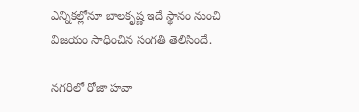ఎన్నికల్లోనూ బాలకృష్ణ ఇదే స్థానం నుంచి విజయం సాధించిన సంగతి తెలిసిందే.

నగరిలో రోజా హవా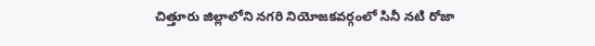చిత్తూరు జిల్లాలోని నగరి నియోజకవర్గంలో సినీ నటి రోజా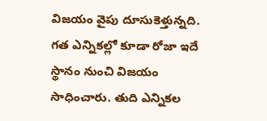విజయం వైపు దూసుకెళ్తున్నది. గత ఎన్నికల్లో కూడా రోజా ఇదే స్థానం నుంచి విజయం సాధించారు. తుది ఎన్నికల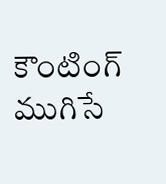కౌంటింగ్ ముగిసే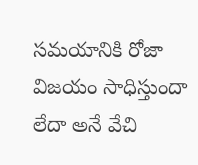సమయానికి రోజా విజయం సాధిస్తుందా లేదా అనే వేచి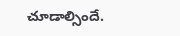చూడాల్సిందే.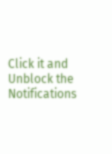Click it and Unblock the Notifications